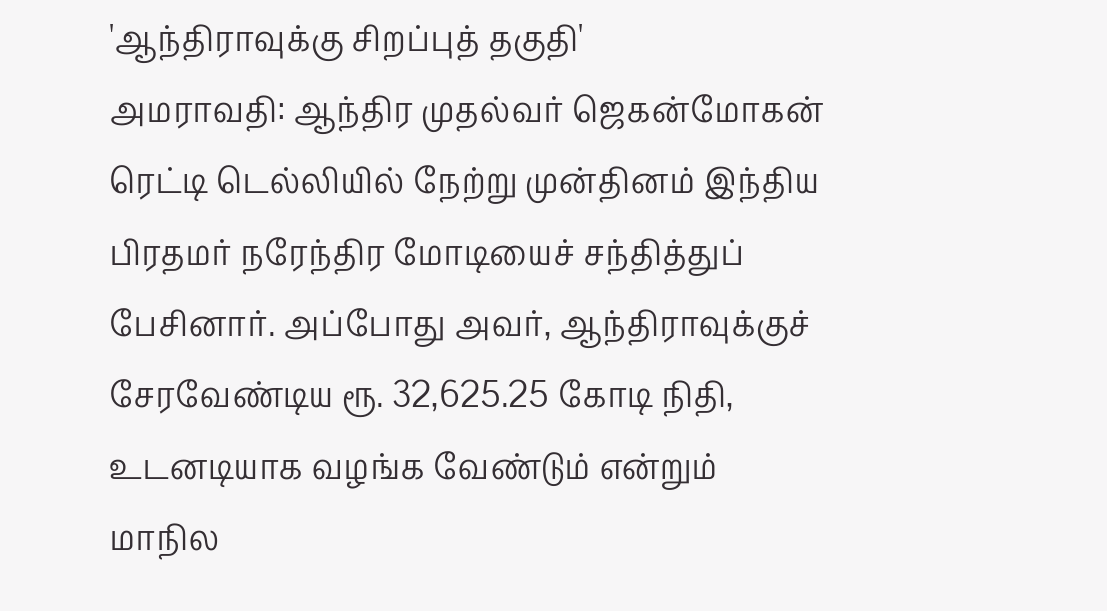'ஆந்திராவுக்கு சிறப்புத் தகுதி'
அமராவதி: ஆந்திர முதல்வர் ஜெகன்மோகன் ரெட்டி டெல்லியில் நேற்று முன்தினம் இந்திய பிரதமர் நரேந்திர மோடியைச் சந்தித்துப் பேசினார். அப்போது அவர், ஆந்திராவுக்குச் சேரவேண்டிய ரூ. 32,625.25 கோடி நிதி, உடனடியாக வழங்க வேண்டும் என்றும் மாநில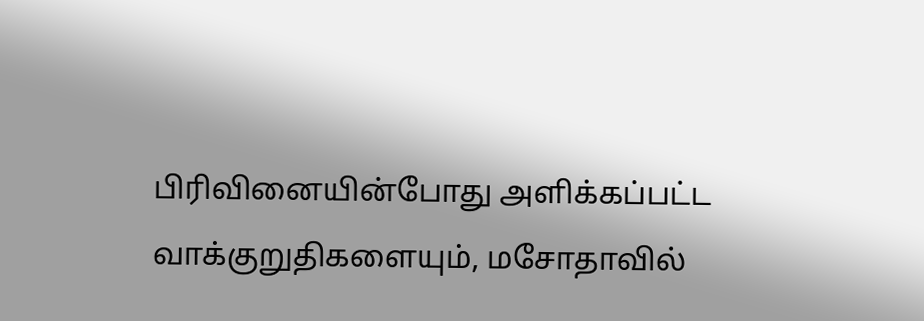பிரிவினையின்போது அளிக்கப்பட்ட வாக்குறுதிகளையும், மசோதாவில்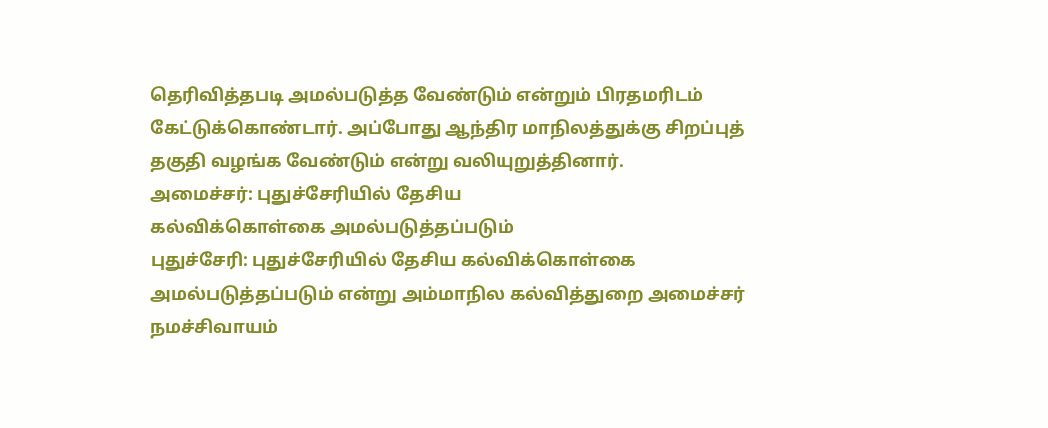தெரிவித்தபடி அமல்படுத்த வேண்டும் என்றும் பிரதமரிடம் கேட்டுக்கொண்டார். அப்போது ஆந்திர மாநிலத்துக்கு சிறப்புத் தகுதி வழங்க வேண்டும் என்று வலியுறுத்தினார்.
அமைச்சர்: புதுச்சேரியில் தேசிய
கல்விக்கொள்கை அமல்படுத்தப்படும்
புதுச்சேரி: புதுச்சேரியில் தேசிய கல்விக்கொள்கை அமல்படுத்தப்படும் என்று அம்மாநில கல்வித்துறை அமைச்சர் நமச்சிவாயம்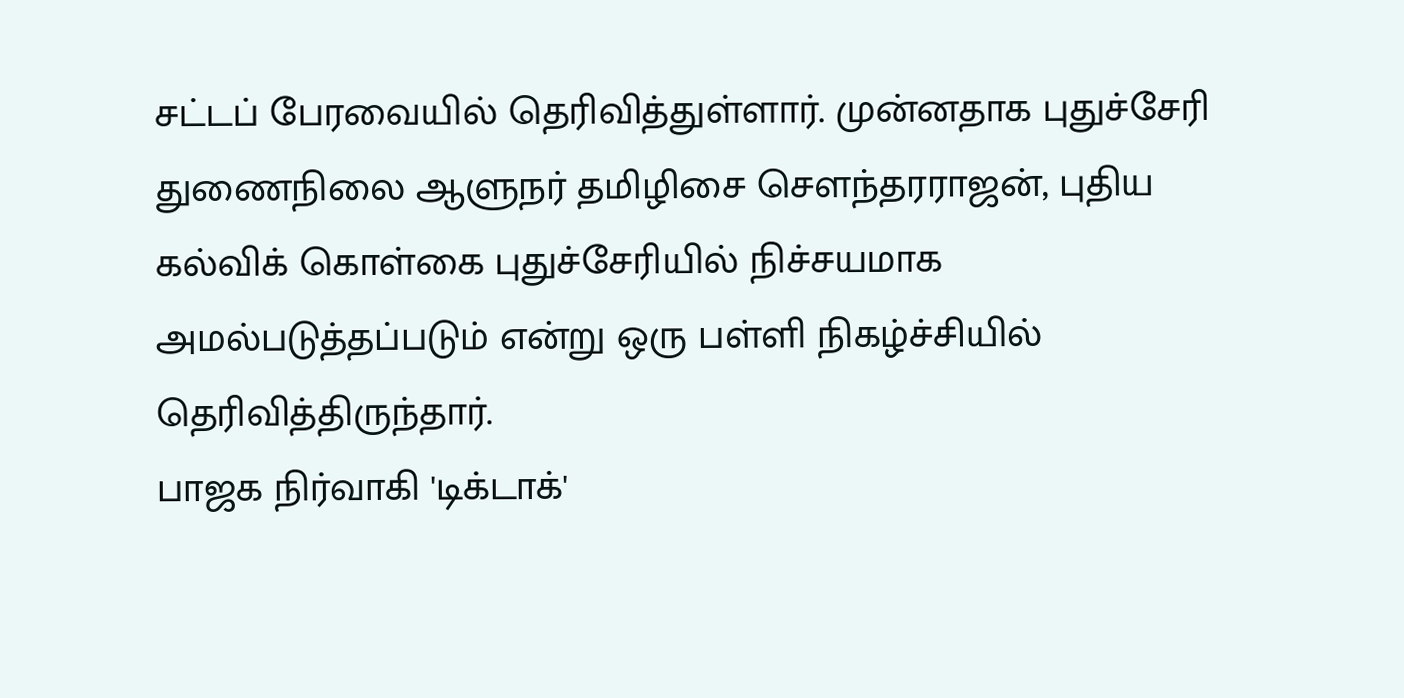சட்டப் பேரவையில் தெரிவித்துள்ளார். முன்னதாக புதுச்சேரி துணைநிலை ஆளுநர் தமிழிசை சௌந்தரராஜன், புதிய கல்விக் கொள்கை புதுச்சேரியில் நிச்சயமாக அமல்படுத்தப்படும் என்று ஒரு பள்ளி நிகழ்ச்சியில் தெரிவித்திருந்தார்.
பாஜக நிர்வாகி 'டிக்டாக்'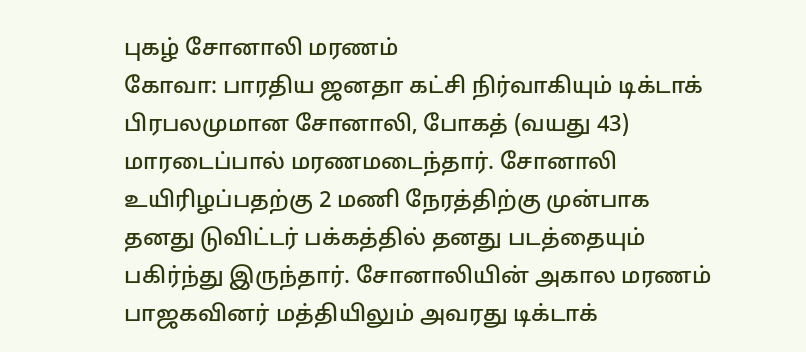புகழ் சோனாலி மரணம்
கோவா: பாரதிய ஜனதா கட்சி நிர்வாகியும் டிக்டாக் பிரபலமுமான சோனாலி, போகத் (வயது 43) மாரடைப்பால் மரணமடைந்தார். சோனாலி உயிரிழப்பதற்கு 2 மணி நேரத்திற்கு முன்பாக தனது டுவிட்டர் பக்கத்தில் தனது படத்தையும் பகிர்ந்து இருந்தார். சோனாலியின் அகால மரணம் பாஜகவினர் மத்தியிலும் அவரது டிக்டாக்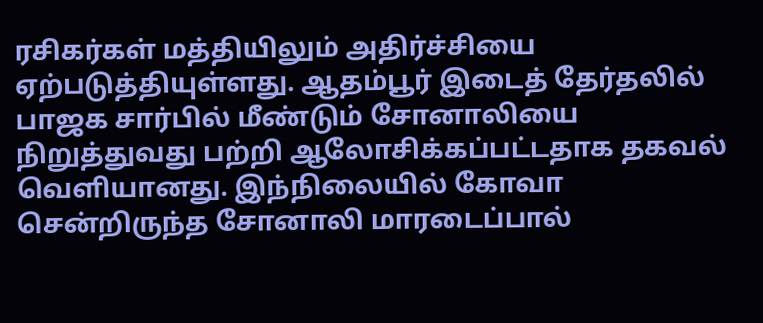ரசிகர்கள் மத்தியிலும் அதிர்ச்சியை ஏற்படுத்தியுள்ளது. ஆதம்பூர் இடைத் தேர்தலில் பாஜக சார்பில் மீண்டும் சோனாலியை நிறுத்துவது பற்றி ஆலோசிக்கப்பட்டதாக தகவல் வெளியானது. இந்நிலையில் கோவா சென்றிருந்த சோனாலி மாரடைப்பால்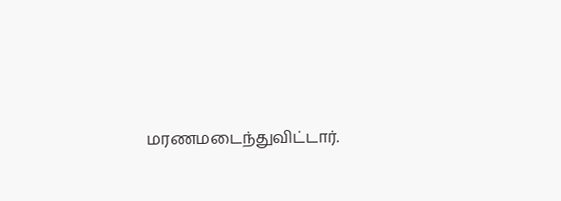மரணமடைந்துவிட்டார்.